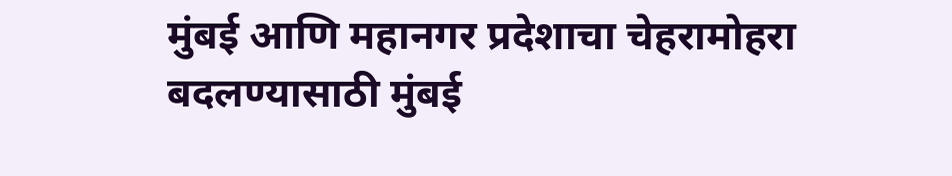मुंबई आणि महानगर प्रदेशाचा चेहरामोहरा बदलण्यासाठी मुंबई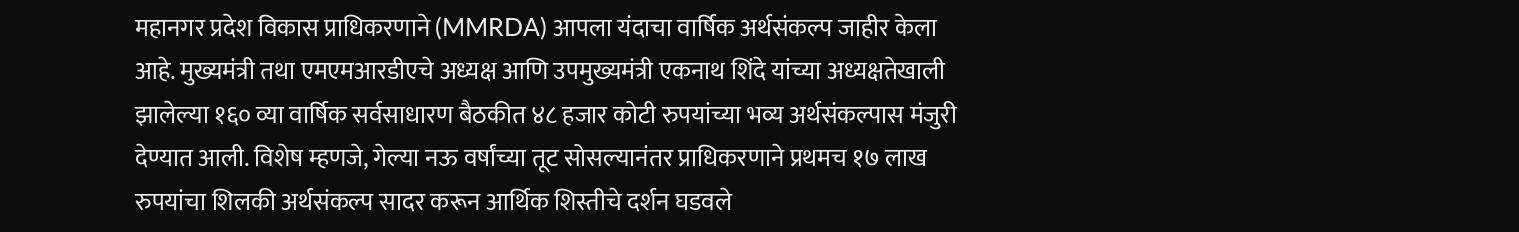महानगर प्रदेश विकास प्राधिकरणाने (MMRDA) आपला यंदाचा वार्षिक अर्थसंकल्प जाहीर केला आहे. मुख्यमंत्री तथा एमएमआरडीएचे अध्यक्ष आणि उपमुख्यमंत्री एकनाथ शिंदे यांच्या अध्यक्षतेखाली झालेल्या १६० व्या वार्षिक सर्वसाधारण बैठकीत ४८ हजार कोटी रुपयांच्या भव्य अर्थसंकल्पास मंजुरी देण्यात आली. विशेष म्हणजे, गेल्या नऊ वर्षांच्या तूट सोसल्यानंतर प्राधिकरणाने प्रथमच १७ लाख रुपयांचा शिलकी अर्थसंकल्प सादर करून आर्थिक शिस्तीचे दर्शन घडवले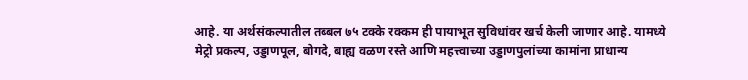आहे. या अर्थसंकल्पातील तब्बल ७५ टक्के रक्कम ही पायाभूत सुविधांवर खर्च केली जाणार आहे. यामध्ये मेट्रो प्रकल्प, उड्डाणपूल, बोगदे, बाह्य वळण रस्ते आणि महत्त्वाच्या उड्डाणपुलांच्या कामांना प्राधान्य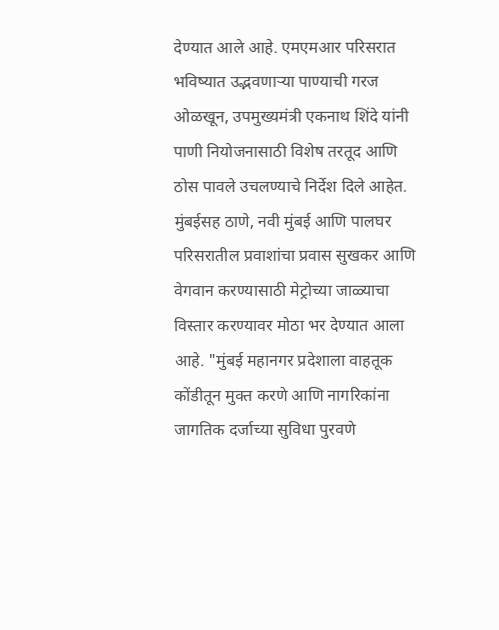देण्यात आले आहे. एमएमआर परिसरात भविष्यात उद्भवणाऱ्या पाण्याची गरज ओळखून, उपमुख्यमंत्री एकनाथ शिंदे यांनी पाणी नियोजनासाठी विशेष तरतूद आणि ठोस पावले उचलण्याचे निर्देश दिले आहेत. मुंबईसह ठाणे, नवी मुंबई आणि पालघर परिसरातील प्रवाशांचा प्रवास सुखकर आणि वेगवान करण्यासाठी मेट्रोच्या जाळ्याचा विस्तार करण्यावर मोठा भर देण्यात आला आहे. "मुंबई महानगर प्रदेशाला वाहतूक कोंडीतून मुक्त करणे आणि नागरिकांना जागतिक दर्जाच्या सुविधा पुरवणे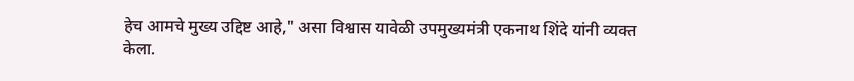हेच आमचे मुख्य उद्दिष्ट आहे," असा विश्वास यावेळी उपमुख्यमंत्री एकनाथ शिंदे यांनी व्यक्त केला.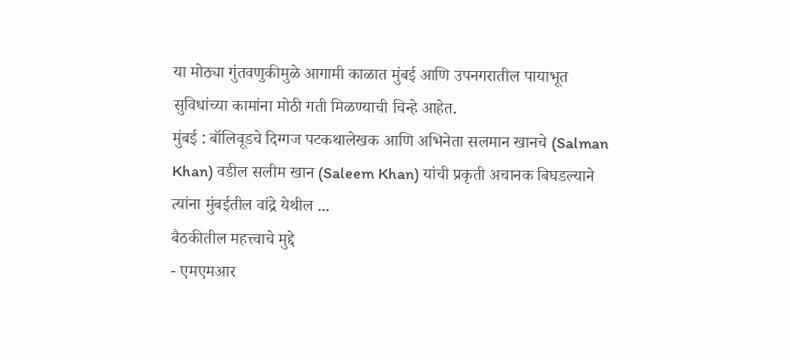या मोठ्या गुंतवणुकीमुळे आगामी काळात मुंबई आणि उपनगरातील पायाभूत सुविधांच्या कामांना मोठी गती मिळण्याची चिन्हे आहेत.
मुंबई : बॉलिवूडचे दिग्गज पटकथालेखक आणि अभिनेता सलमान खानचे (Salman Khan) वडील सलीम खान (Saleem Khan) यांची प्रकृती अचानक बिघडल्याने त्यांना मुंबईतील वांद्रे येथील ...
बैठकीतील महत्त्वाचे मुद्दे
- एमएमआर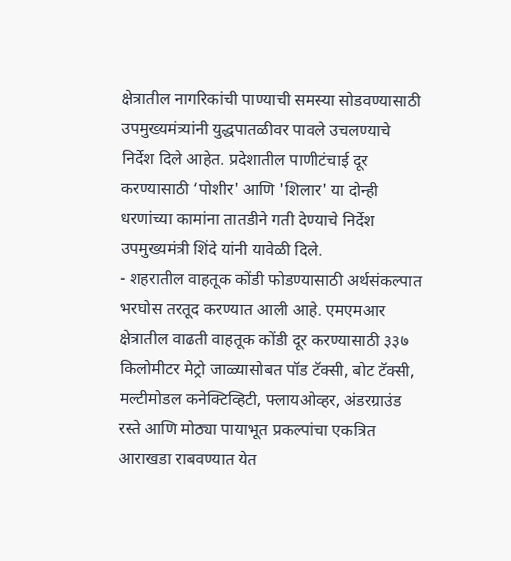क्षेत्रातील नागरिकांची पाण्याची समस्या सोडवण्यासाठी उपमुख्यमंत्र्यांनी युद्धपातळीवर पावले उचलण्याचे निर्देश दिले आहेत. प्रदेशातील पाणीटंचाई दूर करण्यासाठी ‘पोशीर' आणि 'शिलार' या दोन्ही धरणांच्या कामांना तातडीने गती देण्याचे निर्देश उपमुख्यमंत्री शिंदे यांनी यावेळी दिले.
- शहरातील वाहतूक कोंडी फोडण्यासाठी अर्थसंकल्पात भरघोस तरतूद करण्यात आली आहे. एमएमआर क्षेत्रातील वाढती वाहतूक कोंडी दूर करण्यासाठी ३३७ किलोमीटर मेट्रो जाळ्यासोबत पॉड टॅक्सी, बोट टॅक्सी, मल्टीमोडल कनेक्टिव्हिटी, फ्लायओव्हर, अंडरग्राउंड रस्ते आणि मोठ्या पायाभूत प्रकल्पांचा एकत्रित आराखडा राबवण्यात येत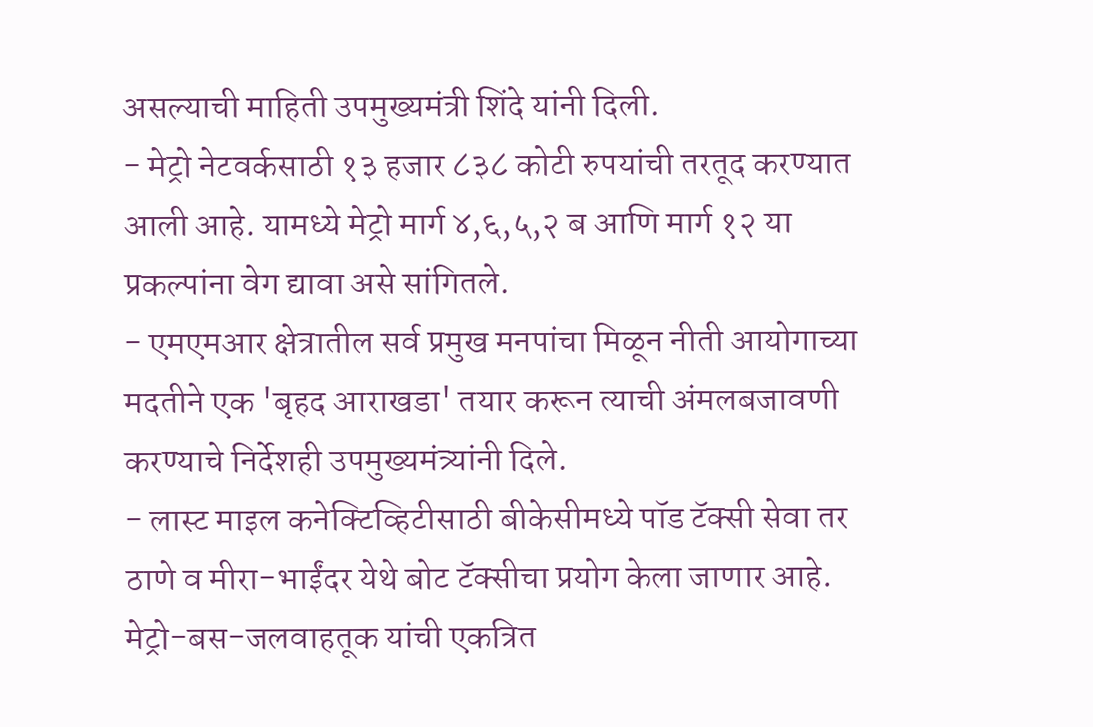असल्याची माहिती उपमुख्यमंत्री शिंदे यांनी दिली.
- मेट्रो नेटवर्कसाठी १३ हजार ८३८ कोटी रुपयांची तरतूद करण्यात आली आहे. यामध्ये मेट्रो मार्ग ४,६,५,२ ब आणि मार्ग १२ या प्रकल्पांना वेग द्यावा असे सांगितले.
- एमएमआर क्षेत्रातील सर्व प्रमुख मनपांचा मिळून नीती आयोगाच्या मदतीने एक 'बृहद आराखडा' तयार करून त्याची अंमलबजावणी करण्याचे निर्देशही उपमुख्यमंत्र्यांनी दिले.
- लास्ट माइल कनेक्टिव्हिटीसाठी बीकेसीमध्ये पॉड टॅक्सी सेवा तर ठाणे व मीरा-भाईंदर येथे बोट टॅक्सीचा प्रयोग केला जाणार आहे. मेट्रो-बस-जलवाहतूक यांची एकत्रित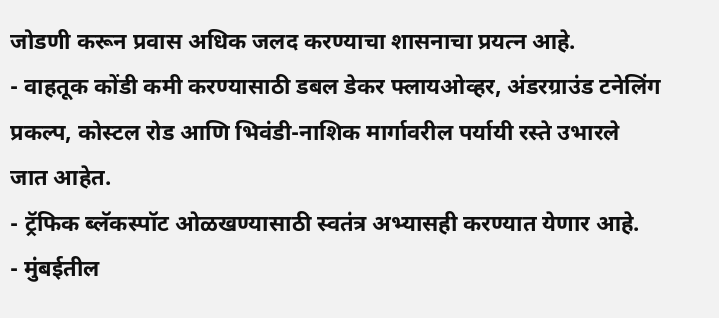जोडणी करून प्रवास अधिक जलद करण्याचा शासनाचा प्रयत्न आहे.
- वाहतूक कोंडी कमी करण्यासाठी डबल डेकर फ्लायओव्हर, अंडरग्राउंड टनेलिंग प्रकल्प, कोस्टल रोड आणि भिवंडी-नाशिक मार्गावरील पर्यायी रस्ते उभारले जात आहेत.
- ट्रॅफिक ब्लॅकस्पॉट ओळखण्यासाठी स्वतंत्र अभ्यासही करण्यात येणार आहे.
- मुंबईतील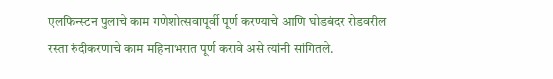एलफिन्स्टन पुलाचे काम गणेशोत्सवापूर्वी पूर्ण करण्याचे आणि घोडबंदर रोडवरील रस्ता रुंदीकरणाचे काम महिनाभरात पूर्ण करावे असे त्यांनी सांगितले.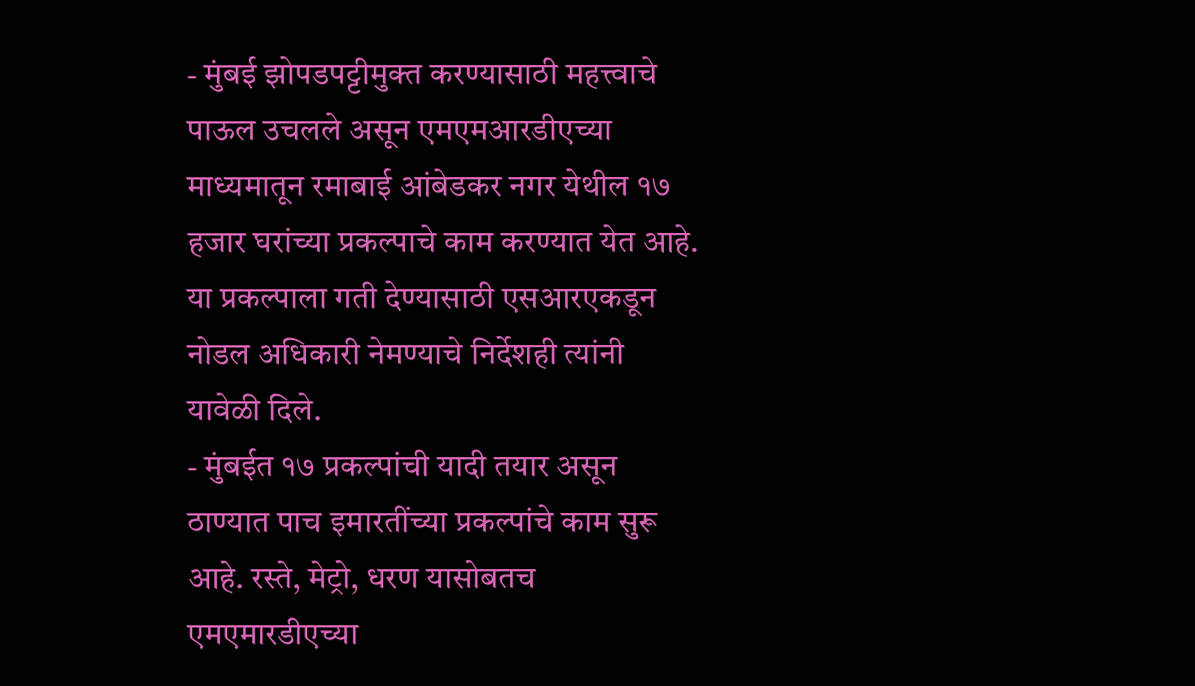- मुंबई झोपडपट्टीमुक्त करण्यासाठी महत्त्वाचे पाऊल उचलले असून एमएमआरडीएच्या माध्यमातून रमाबाई आंबेडकर नगर येथील १७ हजार घरांच्या प्रकल्पाचे काम करण्यात येत आहे. या प्रकल्पाला गती देण्यासाठी एसआरएकडून नोडल अधिकारी नेमण्याचे निर्देशही त्यांनी यावेळी दिले.
- मुंबईत १७ प्रकल्पांची यादी तयार असून ठाण्यात पाच इमारतींच्या प्रकल्पांचे काम सुरू आहे. रस्ते, मेट्रो, धरण यासोबतच एमएमारडीएच्या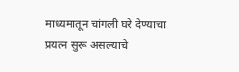माध्यमातून चांगली घरे देण्याचा प्रयत्न सुरू असल्याचे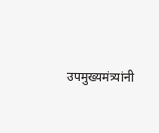उपमुख्यमंत्र्यांनी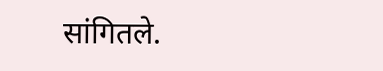सांगितले.